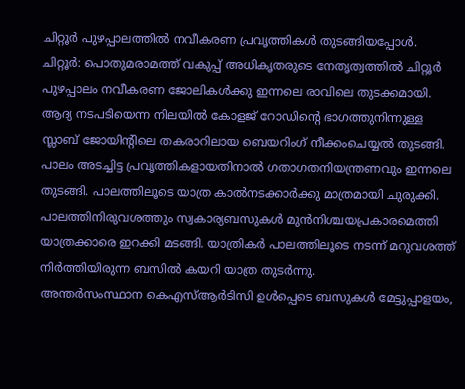ചിറ്റൂർ പുഴപ്പാലത്തിൽ നവീകരണ പ്രവൃത്തികൾ തുടങ്ങിയപ്പോൾ.
ചിറ്റൂർ: പൊതുമരാമത്ത് വകുപ്പ് അധികൃതരുടെ നേതൃത്വത്തിൽ ചിറ്റൂർ പുഴപ്പാലം നവീകരണ ജോലികൾക്കു ഇന്നലെ രാവിലെ തുടക്കമായി.
ആദ്യ നടപടിയെന്ന നിലയിൽ കോളജ് റോഡിന്റെ ഭാഗത്തുനിന്നുള്ള സ്ലാബ് ജോയിന്റിലെ തകരാറിലായ ബെയറിംഗ് നീക്കംചെയ്യൽ തുടങ്ങി. പാലം അടച്ചിട്ട പ്രവൃത്തികളായതിനാൽ ഗതാഗതനിയന്ത്രണവും ഇന്നലെ തുടങ്ങി. പാലത്തിലൂടെ യാത്ര കാൽനടക്കാർക്കു മാത്രമായി ചുരുക്കി.
പാലത്തിനിരുവശത്തും സ്വകാര്യബസുകൾ മുൻനിശ്ചയപ്രകാരമെത്തി യാത്രക്കാരെ ഇറക്കി മടങ്ങി. യാത്രികർ പാലത്തിലൂടെ നടന്ന് മറുവശത്ത് നിർത്തിയിരുന്ന ബസിൽ കയറി യാത്ര തുടർന്നു.
അന്തർസംസ്ഥാന കെഎസ്ആർടിസി ഉൾപ്പെടെ ബസുകൾ മേട്ടുപ്പാളയം,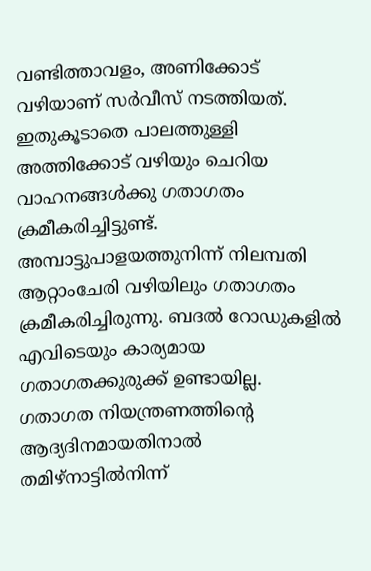വണ്ടിത്താവളം, അണിക്കോട് വഴിയാണ് സർവീസ് നടത്തിയത്. ഇതുകൂടാതെ പാലത്തുള്ളി അത്തിക്കോട് വഴിയും ചെറിയ വാഹനങ്ങൾക്കു ഗതാഗതം ക്രമീകരിച്ചിട്ടുണ്ട്.
അമ്പാട്ടുപാളയത്തുനിന്ന് നിലമ്പതി ആറ്റാംചേരി വഴിയിലും ഗതാഗതം ക്രമീകരിച്ചിരുന്നു. ബദൽ റോഡുകളിൽ എവിടെയും കാര്യമായ ഗതാഗതക്കുരുക്ക് ഉണ്ടായില്ല.
ഗതാഗത നിയന്ത്രണത്തിന്റെ ആദ്യദിനമായതിനാൽ തമിഴ്നാട്ടിൽനിന്ന്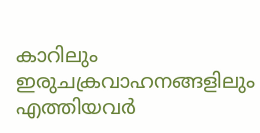കാറിലും ഇരുചക്രവാഹനങ്ങളിലും എത്തിയവർ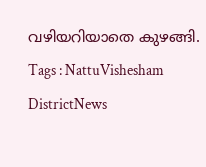വഴിയറിയാതെ കുഴങ്ങി.
Tags : NattuVishesham DistrictNews